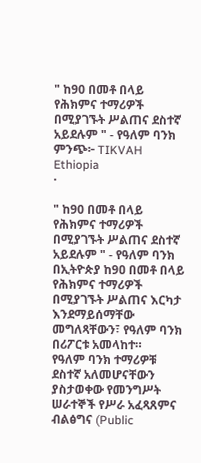" ከ90 በመቶ በላይ የሕክምና ተማሪዎች በሚያገኙት ሥልጠና ደስተኛ አይደሉም " - የዓለም ባንክ
ምንጭ፦ TIKVAH Ethiopia
·

" ከ90 በመቶ በላይ የሕክምና ተማሪዎች በሚያገኙት ሥልጠና ደስተኛ አይደሉም " - የዓለም ባንክ
በኢትዮጵያ ከ9ዐ በመቶ በላይ የሕክምና ተማሪዎች በሚያገኙት ሥልጠና እርካታ እንደማይሰማቸው መግለጻቸውን፣ የዓለም ባንክ በሪፖርቱ አመላከተ።
የዓለም ባንክ ተማሪዎቹ ደስተኛ አለመሆናቸውን ያስታወቀው የመንግሥት ሠራተኞች የሥራ አፈጻጸምና ብልፅግና (Public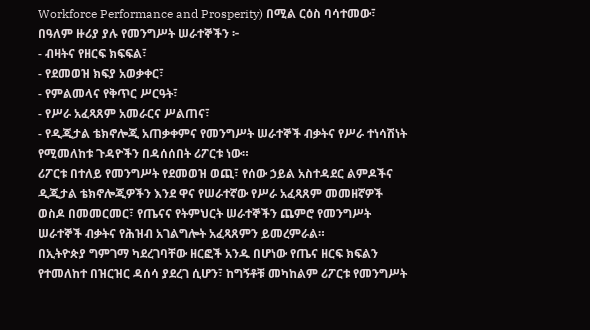Workforce Performance and Prosperity) በሚል ርዕስ ባሳተመው፣ በዓለም ዙሪያ ያሉ የመንግሥት ሠራተኞችን ፦
- ብዛትና የዘርፍ ክፍፍል፣
- የደመወዝ ክፍያ አወቃቀር፣
- የምልመላና የቅጥር ሥርዓት፣
- የሥራ አፈጻጸም አመራርና ሥልጠና፣
- የዲጂታል ቴክኖሎጂ አጠቃቀምና የመንግሥት ሠራተኞች ብቃትና የሥራ ተነሳሽነት የሚመለከቱ ጉዳዮችን በዳሰሰበት ሪፖርቱ ነው።
ሪፖርቱ በተለይ የመንግሥት የደመወዝ ወጪ፣ የሰው ኃይል አስተዳደር ልምዶችና ዲጂታል ቴክኖሎጂዎችን እንደ ዋና የሠራተኛው የሥራ አፈጻጸም መመዘኛዎች ወስዶ በመመርመር፣ የጤናና የትምህርት ሠራተኞችን ጨምሮ የመንግሥት ሠራተኞች ብቃትና የሕዝብ አገልግሎት አፈጻጸምን ይመረምራል።
በኢትዮጵያ ግምገማ ካደረገባቸው ዘርፎች አንዱ በሆነው የጤና ዘርፍ ክፍልን የተመለከተ በዝርዝር ዳሰሳ ያደረገ ሲሆን፣ ከግኝቶቹ መካከልም ሪፖርቱ የመንግሥት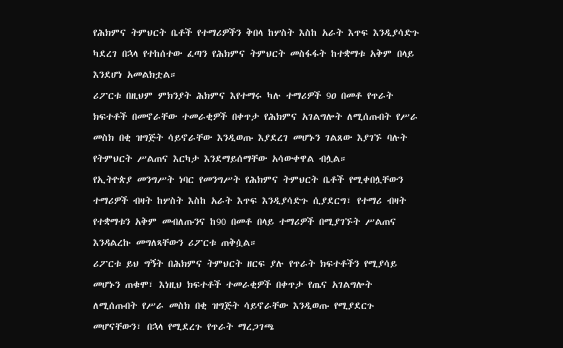የሕክምና ትምህርት ቤቶች የተማሪዎችን ቅበላ ከሦስት እስከ አራት እጥፍ እንዲያሳድጉ ካደረገ በኋላ የተከሰተው ፈጣን የሕክምና ትምህርት መስፋፋት ከተቋማቱ አቅም በላይ እንደሆነ አመልክቷል።
ሪፖርቱ በዚህም ምክንያት ሕክምና እየተማሩ ካሉ ተማሪዎች 9ዐ በመቶ የጥራት ክፍተቶች በመኖራቸው ተመራቂዎች በቀጥታ የሕክምና አገልግሎት ለሚሰጡበት የሥራ መስክ በቂ ዝግጅት ሳይኖራቸው እንዲወጡ እያደረገ መሆኑን ገልጸው እያገኙ ባሉት የትምህርት ሥልጠና እርካታ እንደማይሰማቸው አሳውቀዋል ብሏል።
የኢትዮጵያ መንግሥት ነባር የመንግሥት የሕክምና ትምህርት ቤቶች የሚቀበሏቸውን ተማሪዎች ብዛት ከሦስት እስከ አራት እጥፍ እንዲያሳድጉ ሲያደርግ፣ የተማሪ ብዛት የተቋማቱን አቅም መብለጡንና ከ90 በመቶ በላይ ተማሪዎች በሚያገኙት ሥልጠና እንዳልረኩ መግለጻቸውን ሪፖርቱ ጠቅሷል።
ሪፖርቱ ይህ ግኝት በሕክምና ትምህርት ዘርፍ ያሉ የጥራት ክፍተቶችን የሚያሳይ መሆኑን ጠቁሞ፣ እነዚህ ክፍተቶች ተመራቂዎች በቀጥታ የጤና አገልግሎት ለሚሰጡበት የሥራ መስክ በቂ ዝግጅት ሳይኖራቸው እንዲወጡ የሚያደርጉ መሆናቸውን፣ በኋላ የሚደረጉ የጥራት ማረጋገጫ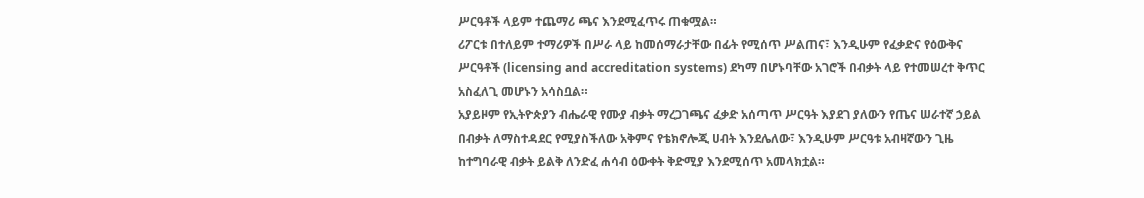ሥርዓቶች ላይም ተጨማሪ ጫና እንደሚፈጥሩ ጠቁሟል።
ሪፖርቱ በተለይም ተማሪዎች በሥራ ላይ ከመሰማራታቸው በፊት የሚሰጥ ሥልጠና፣ እንዲሁም የፈቃድና የዕውቅና ሥርዓቶች (licensing and accreditation systems) ደካማ በሆኑባቸው አገሮች በብቃት ላይ የተመሠረተ ቅጥር አስፈለጊ መሆኑን አሳስቧል።
አያይዞም የኢትዮጵያን ብሔራዊ የሙያ ብቃት ማረጋገጫና ፈቃድ አሰጣጥ ሥርዓት እያደገ ያለውን የጤና ሠራተኛ ኃይል በብቃት ለማስተዳደር የሚያስችለው አቅምና የቴክኖሎጂ ሀብት እንደሌለው፣ እንዲሁም ሥርዓቱ አብዛኛውን ጊዜ ከተግባራዊ ብቃት ይልቅ ለንድፈ ሐሳብ ዕውቀት ቅድሚያ እንደሚሰጥ አመላክቷል።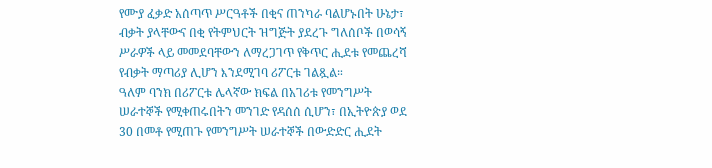የሙያ ፈቃድ አሰጣጥ ሥርዓቶች በቂና ጠንካራ ባልሆኑበት ሁኔታ፣ ብቃት ያላቸውና በቂ የትምህርት ዝግጅት ያደረጉ ግለሰቦች በወሳኝ ሥራዎች ላይ መመደባቸውን ለማረጋገጥ የቅጥር ሒደቱ የመጨረሻ የብቃት ማጣሪያ ሊሆን እንደሚገባ ሪፖርቱ ገልጿል።
ዓለም ባንክ በሪፖርቱ ሌላኛው ክፍል በአገሪቱ የመንግሥት ሠራተኞች የሚቀጠሩበትን መንገድ የዳሰሰ ሲሆን፣ በኢትዮጵያ ወደ 30 በመቶ የሚጠጉ የመንግሥት ሠራተኞች በውድድር ሒደት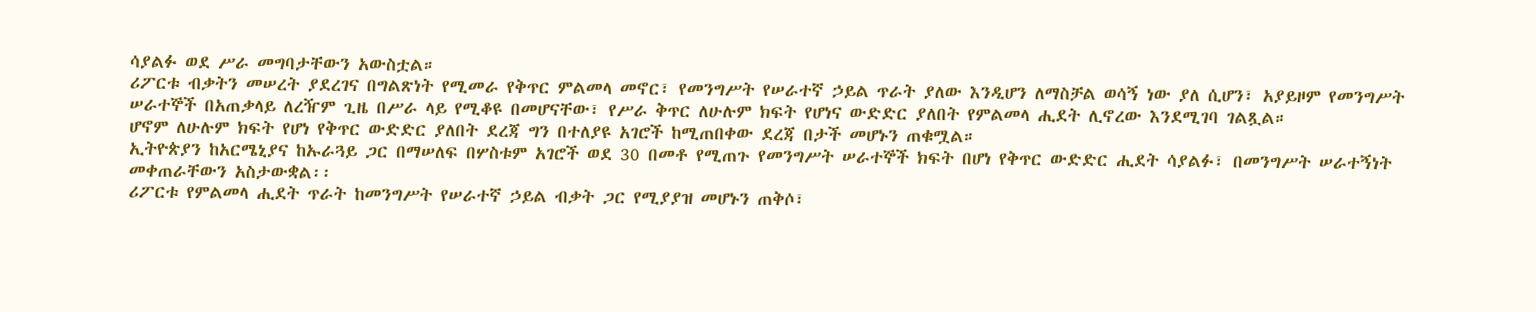ሳያልፉ ወደ ሥራ መግባታቸውን አውስቷል።
ሪፖርቱ ብቃትን መሠረት ያደረገና በግልጽነት የሚመራ የቅጥር ምልመላ መኖር፣ የመንግሥት የሠራተኛ ኃይል ጥራት ያለው እንዲሆን ለማስቻል ወሳኝ ነው ያለ ሲሆን፣ አያይዞም የመንግሥት ሠራተኞች በአጠቃላይ ለረዥም ጊዜ በሥራ ላይ የሚቆዩ በመሆናቸው፣ የሥራ ቅጥር ለሁሉም ክፍት የሆነና ውድድር ያለበት የምልመላ ሒደት ሊኖረው እንደሚገባ ገልጿል።
ሆኖም ለሁሉም ክፍት የሆነ የቅጥር ውድድር ያለበት ደረጃ ግን በተለያዩ አገሮች ከሚጠበቀው ደረጃ በታች መሆኑን ጠቁሟል።
ኢትዮጵያን ከአርሜኒያና ከኡራጓይ ጋር በማሠለፍ በሦስቱም አገሮች ወደ 30 በመቶ የሚጠጉ የመንግሥት ሠራተኞች ክፍት በሆነ የቅጥር ውድድር ሒደት ሳያልፉ፣ በመንግሥት ሠራተኝነት መቀጠራቸውን አስታውቋል፡፡
ሪፖርቱ የምልመላ ሒደት ጥራት ከመንግሥት የሠራተኛ ኃይል ብቃት ጋር የሚያያዝ መሆኑን ጠቅሶ፣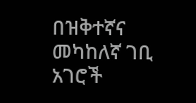በዝቅተኛና መካከለኛ ገቢ አገሮች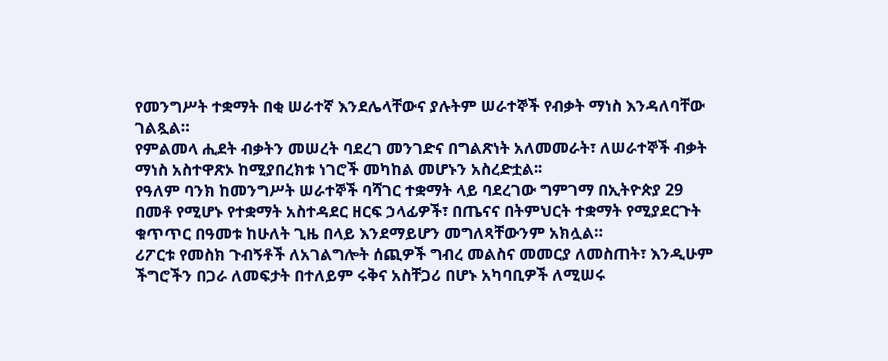የመንግሥት ተቋማት በቂ ሠራተኛ እንደሌላቸውና ያሉትም ሠራተኞች የብቃት ማነስ እንዳለባቸው ገልጿል።
የምልመላ ሒደት ብቃትን መሠረት ባደረገ መንገድና በግልጽነት አለመመራት፣ ለሠራተኞች ብቃት ማነስ አስተዋጽኦ ከሚያበረክቱ ነገሮች መካከል መሆኑን አስረድቷል፡፡
የዓለም ባንክ ከመንግሥት ሠራተኞች ባሻገር ተቋማት ላይ ባደረገው ግምገማ በኢትዮጵያ 29 በመቶ የሚሆኑ የተቋማት አስተዳደር ዘርፍ ኃላፊዎች፣ በጤናና በትምህርት ተቋማት የሚያደርጉት ቁጥጥር በዓመቱ ከሁለት ጊዜ በላይ እንደማይሆን መግለጻቸውንም አክሏል።
ሪፖርቱ የመስክ ጉብኝቶች ለአገልግሎት ሰጪዎች ግብረ መልስና መመርያ ለመስጠት፣ እንዲሁም ችግሮችን በጋራ ለመፍታት በተለይም ሩቅና አስቸጋሪ በሆኑ አካባቢዎች ለሚሠሩ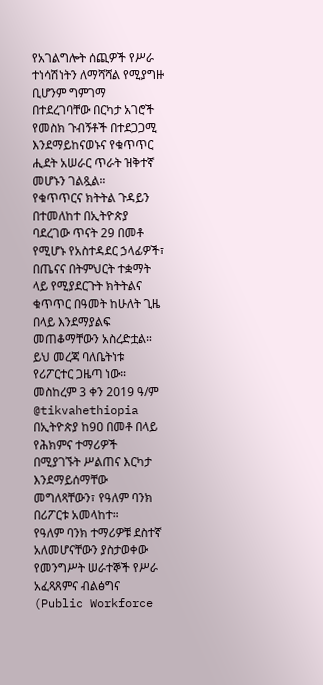የአገልግሎት ሰጪዎች የሥራ ተነሳሽነትን ለማሻሻል የሚያግዙ ቢሆንም ግምገማ በተደረገባቸው በርካታ አገሮች የመስክ ጉብኝቶች በተደጋጋሚ እንደማይከናወኑና የቁጥጥር ሒደት አሠራር ጥራት ዝቅተኛ መሆኑን ገልጿል።
የቁጥጥርና ክትትል ጉዳይን በተመለከተ በኢትዮጵያ ባደረገው ጥናት 29 በመቶ የሚሆኑ የአስተዳደር ኃላፊዎች፣ በጤናና በትምህርት ተቋማት ላይ የሚያደርጉት ክትትልና ቁጥጥር በዓመት ከሁለት ጊዜ በላይ እንደማያልፍ መጠቆማቸውን አስረድቷል።
ይህ መረጃ ባለቤትነቱ የሪፖርተር ጋዜጣ ነው።
መስከረም 3 ቀን 2019 ዓ/ም
@tikvahethiopia
በኢትዮጵያ ከ9ዐ በመቶ በላይ የሕክምና ተማሪዎች በሚያገኙት ሥልጠና እርካታ እንደማይሰማቸው መግለጻቸውን፣ የዓለም ባንክ በሪፖርቱ አመላከተ።
የዓለም ባንክ ተማሪዎቹ ደስተኛ አለመሆናቸውን ያስታወቀው የመንግሥት ሠራተኞች የሥራ አፈጻጸምና ብልፅግና (Public Workforce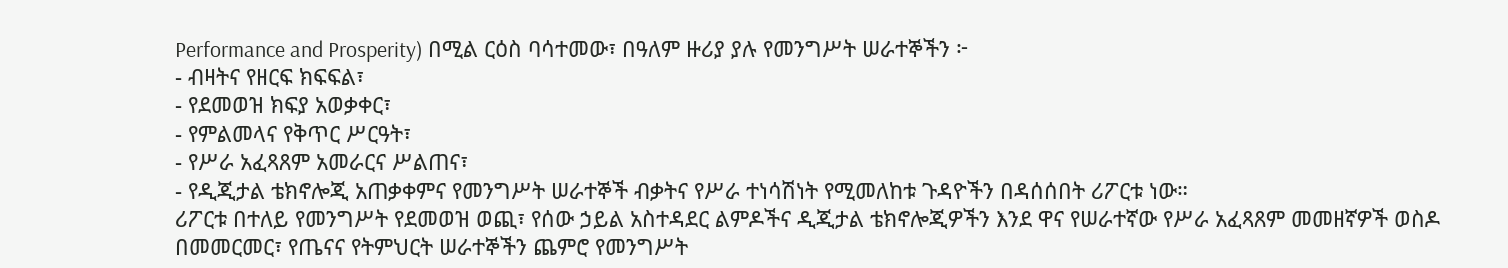Performance and Prosperity) በሚል ርዕስ ባሳተመው፣ በዓለም ዙሪያ ያሉ የመንግሥት ሠራተኞችን ፦
- ብዛትና የዘርፍ ክፍፍል፣
- የደመወዝ ክፍያ አወቃቀር፣
- የምልመላና የቅጥር ሥርዓት፣
- የሥራ አፈጻጸም አመራርና ሥልጠና፣
- የዲጂታል ቴክኖሎጂ አጠቃቀምና የመንግሥት ሠራተኞች ብቃትና የሥራ ተነሳሽነት የሚመለከቱ ጉዳዮችን በዳሰሰበት ሪፖርቱ ነው።
ሪፖርቱ በተለይ የመንግሥት የደመወዝ ወጪ፣ የሰው ኃይል አስተዳደር ልምዶችና ዲጂታል ቴክኖሎጂዎችን እንደ ዋና የሠራተኛው የሥራ አፈጻጸም መመዘኛዎች ወስዶ በመመርመር፣ የጤናና የትምህርት ሠራተኞችን ጨምሮ የመንግሥት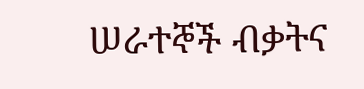ሠራተኞች ብቃትና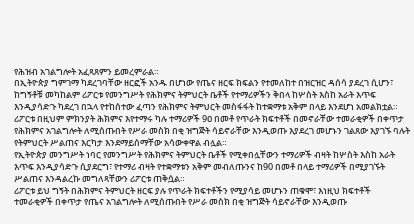የሕዝብ አገልግሎት አፈጻጸምን ይመረምራል።
በኢትዮጵያ ግምገማ ካደረገባቸው ዘርፎች አንዱ በሆነው የጤና ዘርፍ ክፍልን የተመለከተ በዝርዝር ዳሰሳ ያደረገ ሲሆን፣ ከግኝቶቹ መካከልም ሪፖርቱ የመንግሥት የሕክምና ትምህርት ቤቶች የተማሪዎችን ቅበላ ከሦስት እስከ አራት እጥፍ እንዲያሳድጉ ካደረገ በኋላ የተከሰተው ፈጣን የሕክምና ትምህርት መስፋፋት ከተቋማቱ አቅም በላይ እንደሆነ አመልክቷል።
ሪፖርቱ በዚህም ምክንያት ሕክምና እየተማሩ ካሉ ተማሪዎች 9ዐ በመቶ የጥራት ክፍተቶች በመኖራቸው ተመራቂዎች በቀጥታ የሕክምና አገልግሎት ለሚሰጡበት የሥራ መስክ በቂ ዝግጅት ሳይኖራቸው እንዲወጡ እያደረገ መሆኑን ገልጸው እያገኙ ባሉት የትምህርት ሥልጠና እርካታ እንደማይሰማቸው አሳውቀዋል ብሏል።
የኢትዮጵያ መንግሥት ነባር የመንግሥት የሕክምና ትምህርት ቤቶች የሚቀበሏቸውን ተማሪዎች ብዛት ከሦስት እስከ አራት እጥፍ እንዲያሳድጉ ሲያደርግ፣ የተማሪ ብዛት የተቋማቱን አቅም መብለጡንና ከ90 በመቶ በላይ ተማሪዎች በሚያገኙት ሥልጠና እንዳልረኩ መግለጻቸውን ሪፖርቱ ጠቅሷል።
ሪፖርቱ ይህ ግኝት በሕክምና ትምህርት ዘርፍ ያሉ የጥራት ክፍተቶችን የሚያሳይ መሆኑን ጠቁሞ፣ እነዚህ ክፍተቶች ተመራቂዎች በቀጥታ የጤና አገልግሎት ለሚሰጡበት የሥራ መስክ በቂ ዝግጅት ሳይኖራቸው እንዲወጡ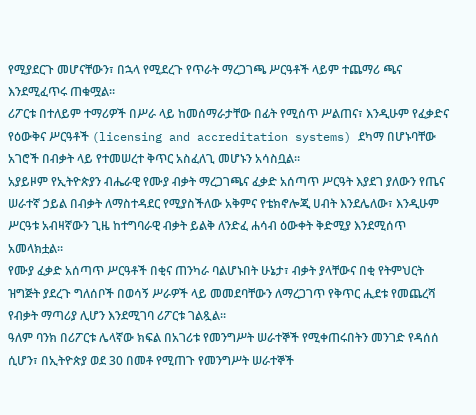የሚያደርጉ መሆናቸውን፣ በኋላ የሚደረጉ የጥራት ማረጋገጫ ሥርዓቶች ላይም ተጨማሪ ጫና እንደሚፈጥሩ ጠቁሟል።
ሪፖርቱ በተለይም ተማሪዎች በሥራ ላይ ከመሰማራታቸው በፊት የሚሰጥ ሥልጠና፣ እንዲሁም የፈቃድና የዕውቅና ሥርዓቶች (licensing and accreditation systems) ደካማ በሆኑባቸው አገሮች በብቃት ላይ የተመሠረተ ቅጥር አስፈለጊ መሆኑን አሳስቧል።
አያይዞም የኢትዮጵያን ብሔራዊ የሙያ ብቃት ማረጋገጫና ፈቃድ አሰጣጥ ሥርዓት እያደገ ያለውን የጤና ሠራተኛ ኃይል በብቃት ለማስተዳደር የሚያስችለው አቅምና የቴክኖሎጂ ሀብት እንደሌለው፣ እንዲሁም ሥርዓቱ አብዛኛውን ጊዜ ከተግባራዊ ብቃት ይልቅ ለንድፈ ሐሳብ ዕውቀት ቅድሚያ እንደሚሰጥ አመላክቷል።
የሙያ ፈቃድ አሰጣጥ ሥርዓቶች በቂና ጠንካራ ባልሆኑበት ሁኔታ፣ ብቃት ያላቸውና በቂ የትምህርት ዝግጅት ያደረጉ ግለሰቦች በወሳኝ ሥራዎች ላይ መመደባቸውን ለማረጋገጥ የቅጥር ሒደቱ የመጨረሻ የብቃት ማጣሪያ ሊሆን እንደሚገባ ሪፖርቱ ገልጿል።
ዓለም ባንክ በሪፖርቱ ሌላኛው ክፍል በአገሪቱ የመንግሥት ሠራተኞች የሚቀጠሩበትን መንገድ የዳሰሰ ሲሆን፣ በኢትዮጵያ ወደ 30 በመቶ የሚጠጉ የመንግሥት ሠራተኞች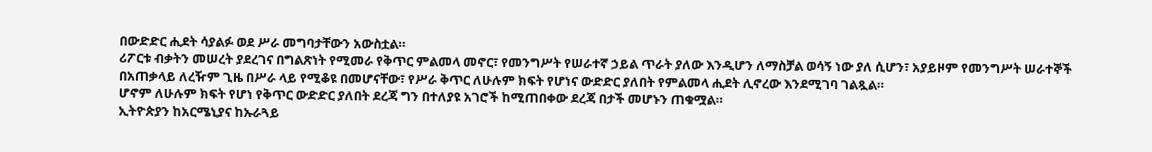በውድድር ሒደት ሳያልፉ ወደ ሥራ መግባታቸውን አውስቷል።
ሪፖርቱ ብቃትን መሠረት ያደረገና በግልጽነት የሚመራ የቅጥር ምልመላ መኖር፣ የመንግሥት የሠራተኛ ኃይል ጥራት ያለው እንዲሆን ለማስቻል ወሳኝ ነው ያለ ሲሆን፣ አያይዞም የመንግሥት ሠራተኞች በአጠቃላይ ለረዥም ጊዜ በሥራ ላይ የሚቆዩ በመሆናቸው፣ የሥራ ቅጥር ለሁሉም ክፍት የሆነና ውድድር ያለበት የምልመላ ሒደት ሊኖረው እንደሚገባ ገልጿል።
ሆኖም ለሁሉም ክፍት የሆነ የቅጥር ውድድር ያለበት ደረጃ ግን በተለያዩ አገሮች ከሚጠበቀው ደረጃ በታች መሆኑን ጠቁሟል።
ኢትዮጵያን ከአርሜኒያና ከኡራጓይ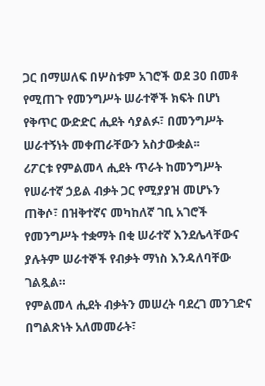ጋር በማሠለፍ በሦስቱም አገሮች ወደ 30 በመቶ የሚጠጉ የመንግሥት ሠራተኞች ክፍት በሆነ የቅጥር ውድድር ሒደት ሳያልፉ፣ በመንግሥት ሠራተኝነት መቀጠራቸውን አስታውቋል፡፡
ሪፖርቱ የምልመላ ሒደት ጥራት ከመንግሥት የሠራተኛ ኃይል ብቃት ጋር የሚያያዝ መሆኑን ጠቅሶ፣ በዝቅተኛና መካከለኛ ገቢ አገሮች የመንግሥት ተቋማት በቂ ሠራተኛ እንደሌላቸውና ያሉትም ሠራተኞች የብቃት ማነስ እንዳለባቸው ገልጿል።
የምልመላ ሒደት ብቃትን መሠረት ባደረገ መንገድና በግልጽነት አለመመራት፣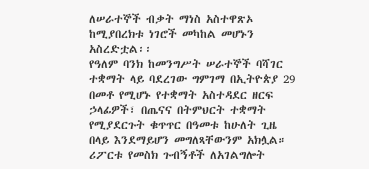ለሠራተኞች ብቃት ማነስ አስተዋጽኦ ከሚያበረክቱ ነገሮች መካከል መሆኑን አስረድቷል፡፡
የዓለም ባንክ ከመንግሥት ሠራተኞች ባሻገር ተቋማት ላይ ባደረገው ግምገማ በኢትዮጵያ 29 በመቶ የሚሆኑ የተቋማት አስተዳደር ዘርፍ ኃላፊዎች፣ በጤናና በትምህርት ተቋማት የሚያደርጉት ቁጥጥር በዓመቱ ከሁለት ጊዜ በላይ እንደማይሆን መግለጻቸውንም አክሏል።
ሪፖርቱ የመስክ ጉብኝቶች ለአገልግሎት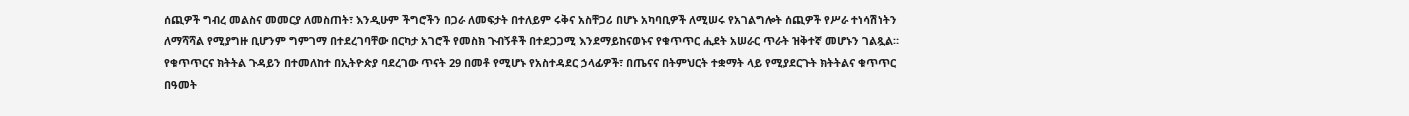ሰጪዎች ግብረ መልስና መመርያ ለመስጠት፣ እንዲሁም ችግሮችን በጋራ ለመፍታት በተለይም ሩቅና አስቸጋሪ በሆኑ አካባቢዎች ለሚሠሩ የአገልግሎት ሰጪዎች የሥራ ተነሳሽነትን ለማሻሻል የሚያግዙ ቢሆንም ግምገማ በተደረገባቸው በርካታ አገሮች የመስክ ጉብኝቶች በተደጋጋሚ እንደማይከናወኑና የቁጥጥር ሒደት አሠራር ጥራት ዝቅተኛ መሆኑን ገልጿል።
የቁጥጥርና ክትትል ጉዳይን በተመለከተ በኢትዮጵያ ባደረገው ጥናት 29 በመቶ የሚሆኑ የአስተዳደር ኃላፊዎች፣ በጤናና በትምህርት ተቋማት ላይ የሚያደርጉት ክትትልና ቁጥጥር በዓመት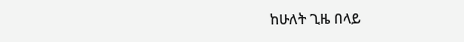ከሁለት ጊዜ በላይ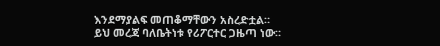እንደማያልፍ መጠቆማቸውን አስረድቷል።
ይህ መረጃ ባለቤትነቱ የሪፖርተር ጋዜጣ ነው።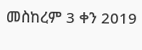መስከረም 3 ቀን 2019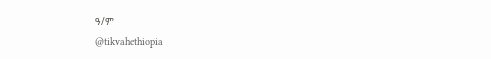ዓ/ም
@tikvahethiopia